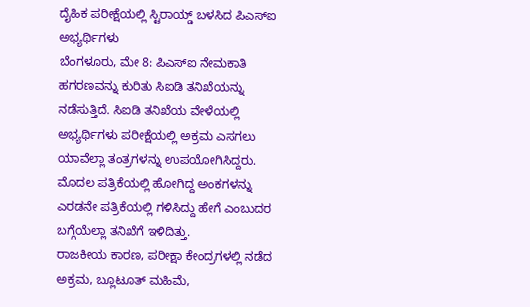ದೈಹಿಕ ಪರೀಕ್ಷೆಯಲ್ಲಿ ಸ್ಟಿರಾಯ್ಡ್ ಬಳಸಿದ ಪಿಎಸ್ಐ ಅಭ್ಯರ್ಥಿಗಳು
ಬೆಂಗಳೂರು, ಮೇ 8: ಪಿಎಸ್ಐ ನೇಮಕಾತಿ ಹಗರಣವನ್ನು ಕುರಿತು ಸಿಐಡಿ ತನಿಖೆಯನ್ನು ನಡೆಸುತ್ತಿದೆ. ಸಿಐಡಿ ತನಿಖೆಯ ವೇಳೆಯಲ್ಲಿ ಅಭ್ಯರ್ಥಿಗಳು ಪರೀಕ್ಷೆಯಲ್ಲಿ ಅಕ್ರಮ ಎಸಗಲು ಯಾವೆಲ್ಲಾ ತಂತ್ರಗಳನ್ನು ಉಪಯೋಗಿಸಿದ್ದರು. ಮೊದಲ ಪತ್ರಿಕೆಯಲ್ಲಿ ಹೋಗಿದ್ದ ಅಂಕಗಳನ್ನು ಎರಡನೇ ಪತ್ರಿಕೆಯಲ್ಲಿ ಗಳಿಸಿದ್ದು ಹೇಗೆ ಎಂಬುದರ ಬಗ್ಗೆಯೆಲ್ಲಾ ತನಿಖೆಗೆ ಇಳಿದಿತ್ತು.
ರಾಜಕೀಯ ಕಾರಣ, ಪರೀಕ್ಷಾ ಕೇಂದ್ರಗಳಲ್ಲಿ ನಡೆದ ಅಕ್ರಮ, ಬ್ಲೂಟೂತ್ ಮಹಿಮೆ,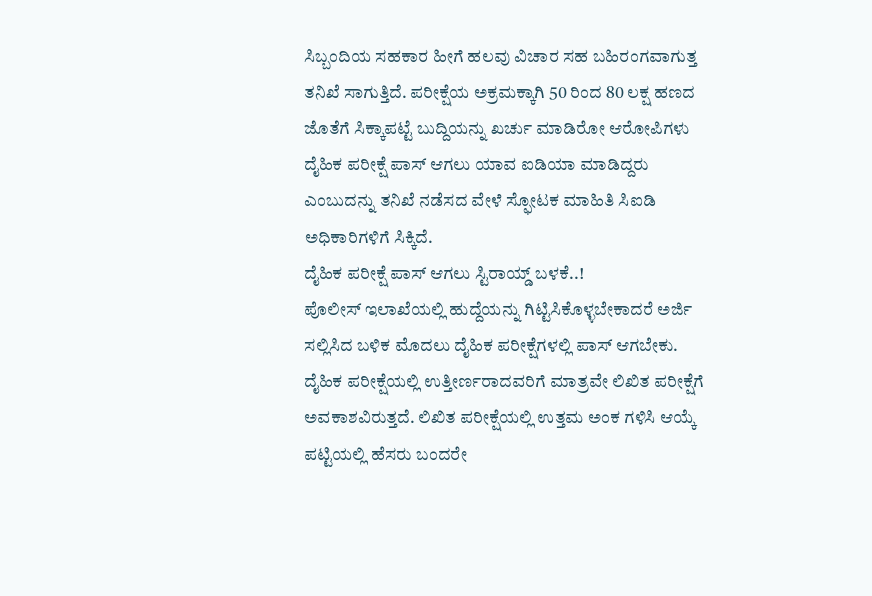ಸಿಬ್ಬಂದಿಯ ಸಹಕಾರ ಹೀಗೆ ಹಲವು ವಿಚಾರ ಸಹ ಬಹಿರಂಗವಾಗುತ್ತ ತನಿಖೆ ಸಾಗುತ್ತಿದೆ. ಪರೀಕ್ಷೆಯ ಅಕ್ರಮಕ್ಕಾಗಿ 50 ರಿಂದ 80 ಲಕ್ಷ ಹಣದ ಜೊತೆಗೆ ಸಿಕ್ಕಾಪಟ್ಟೆ ಬುದ್ದಿಯನ್ನು ಖರ್ಚು ಮಾಡಿರೋ ಆರೋಪಿಗಳು ದೈಹಿಕ ಪರೀಕ್ಷೆ ಪಾಸ್ ಆಗಲು ಯಾವ ಐಡಿಯಾ ಮಾಡಿದ್ದರು ಎಂಬುದನ್ನು ತನಿಖೆ ನಡೆಸದ ವೇಳೆ ಸ್ಫೋಟಕ ಮಾಹಿತಿ ಸಿಐಡಿ ಅಧಿಕಾರಿಗಳಿಗೆ ಸಿಕ್ಕಿದೆ.
ದೈಹಿಕ ಪರೀಕ್ಷೆ ಪಾಸ್ ಆಗಲು ಸ್ಟಿರಾಯ್ಡ್ ಬಳಕೆ..!
ಪೊಲೀಸ್ ಇಲಾಖೆಯಲ್ಲಿ ಹುದ್ದೆಯನ್ನು ಗಿಟ್ಟಿಸಿಕೊಳ್ಳಬೇಕಾದರೆ ಅರ್ಜಿ ಸಲ್ಲಿಸಿದ ಬಳಿಕ ಮೊದಲು ದೈಹಿಕ ಪರೀಕ್ಷೆಗಳಲ್ಲಿ ಪಾಸ್ ಆಗಬೇಕು. ದೈಹಿಕ ಪರೀಕ್ಷೆಯಲ್ಲಿ ಉತ್ತೀರ್ಣರಾದವರಿಗೆ ಮಾತ್ರವೇ ಲಿಖಿತ ಪರೀಕ್ಷೆಗೆ ಅವಕಾಶವಿರುತ್ತದೆ. ಲಿಖಿತ ಪರೀಕ್ಷೆಯಲ್ಲಿ ಉತ್ತಮ ಅಂಕ ಗಳಿಸಿ ಆಯ್ಕೆ ಪಟ್ಟಿಯಲ್ಲಿ ಹೆಸರು ಬಂದರೇ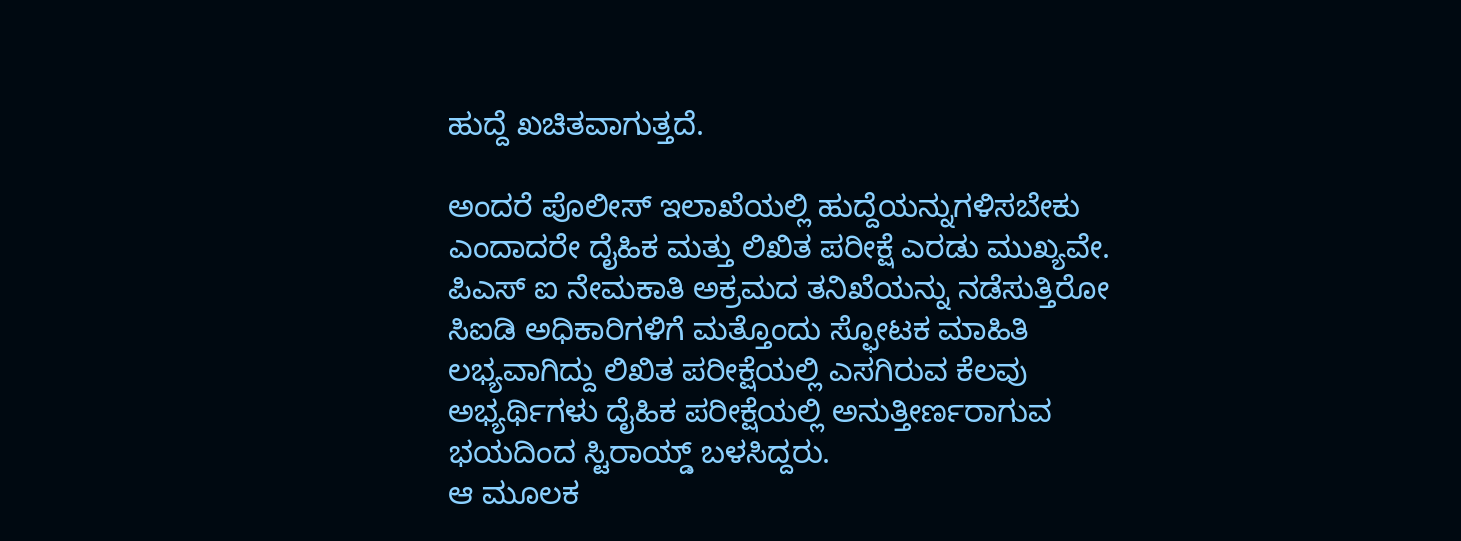ಹುದ್ದೆ ಖಚಿತವಾಗುತ್ತದೆ.

ಅಂದರೆ ಪೊಲೀಸ್ ಇಲಾಖೆಯಲ್ಲಿ ಹುದ್ದೆಯನ್ನುಗಳಿಸಬೇಕು ಎಂದಾದರೇ ದೈಹಿಕ ಮತ್ತು ಲಿಖಿತ ಪರೀಕ್ಷೆ ಎರಡು ಮುಖ್ಯವೇ. ಪಿಎಸ್ ಐ ನೇಮಕಾತಿ ಅಕ್ರಮದ ತನಿಖೆಯನ್ನು ನಡೆಸುತ್ತಿರೋ ಸಿಐಡಿ ಅಧಿಕಾರಿಗಳಿಗೆ ಮತ್ತೊಂದು ಸ್ಫೋಟಕ ಮಾಹಿತಿ ಲಭ್ಯವಾಗಿದ್ದು ಲಿಖಿತ ಪರೀಕ್ಷೆಯಲ್ಲಿ ಎಸಗಿರುವ ಕೆಲವು ಅಭ್ಯರ್ಥಿಗಳು ದೈಹಿಕ ಪರೀಕ್ಷೆಯಲ್ಲಿ ಅನುತ್ತೀರ್ಣರಾಗುವ ಭಯದಿಂದ ಸ್ಟಿರಾಯ್ಡ್ ಬಳಸಿದ್ದರು.
ಆ ಮೂಲಕ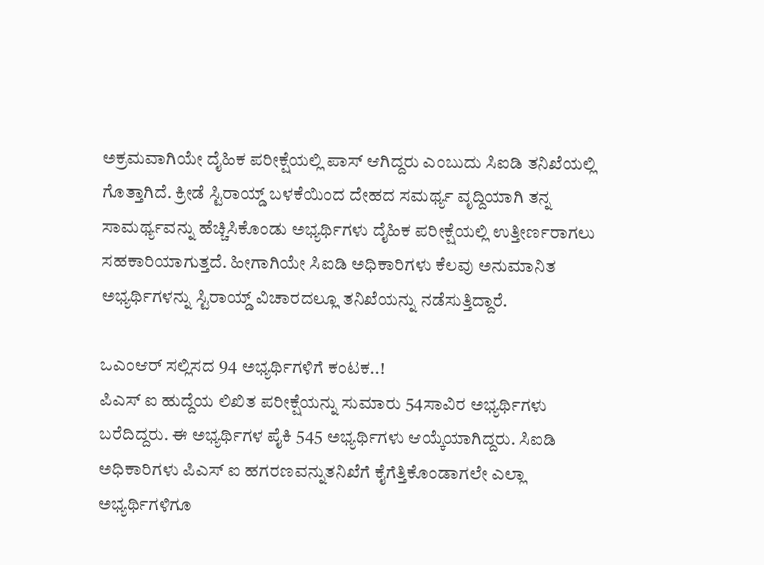ಅಕ್ರಮವಾಗಿಯೇ ದೈಹಿಕ ಪರೀಕ್ಷೆಯಲ್ಲಿ ಪಾಸ್ ಆಗಿದ್ದರು ಎಂಬುದು ಸಿಐಡಿ ತನಿಖೆಯಲ್ಲಿ ಗೊತ್ತಾಗಿದೆ. ಕ್ರೀಡೆ ಸ್ಟಿರಾಯ್ಡ್ ಬಳಕೆಯಿಂದ ದೇಹದ ಸಮರ್ಥ್ಯ ವೃದ್ದಿಯಾಗಿ ತನ್ನ ಸಾಮರ್ಥ್ಯವನ್ನು ಹೆಚ್ಚಿಸಿಕೊಂಡು ಅಭ್ಯರ್ಥಿಗಳು ದೈಹಿಕ ಪರೀಕ್ಷೆಯಲ್ಲಿ ಉತ್ತೀರ್ಣರಾಗಲು ಸಹಕಾರಿಯಾಗುತ್ತದೆ. ಹೀಗಾಗಿಯೇ ಸಿಐಡಿ ಅಧಿಕಾರಿಗಳು ಕೆಲವು ಅನುಮಾನಿತ ಅಭ್ಯರ್ಥಿಗಳನ್ನು ಸ್ಟಿರಾಯ್ಡ್ ವಿಚಾರದಲ್ಲೂ ತನಿಖೆಯನ್ನು ನಡೆಸುತ್ತಿದ್ದಾರೆ.

ಒಎಂಆರ್ ಸಲ್ಲಿಸದ 94 ಅಭ್ಯರ್ಥಿಗಳಿಗೆ ಕಂಟಕ..!
ಪಿಎಸ್ ಐ ಹುದ್ದೆಯ ಲಿಖಿತ ಪರೀಕ್ಷೆಯನ್ನು ಸುಮಾರು 54ಸಾವಿರ ಅಭ್ಯರ್ಥಿಗಳು ಬರೆದಿದ್ದರು. ಈ ಅಭ್ಯರ್ಥಿಗಳ ಪೈಕಿ 545 ಅಭ್ಯರ್ಥಿಗಳು ಆಯ್ಕೆಯಾಗಿದ್ದರು. ಸಿಐಡಿ ಅಧಿಕಾರಿಗಳು ಪಿಎಸ್ ಐ ಹಗರಣವನ್ನುತನಿಖೆಗೆ ಕೈಗೆತ್ತಿಕೊಂಡಾಗಲೇ ಎಲ್ಲಾ ಅಭ್ಯರ್ಥಿಗಳಿಗೂ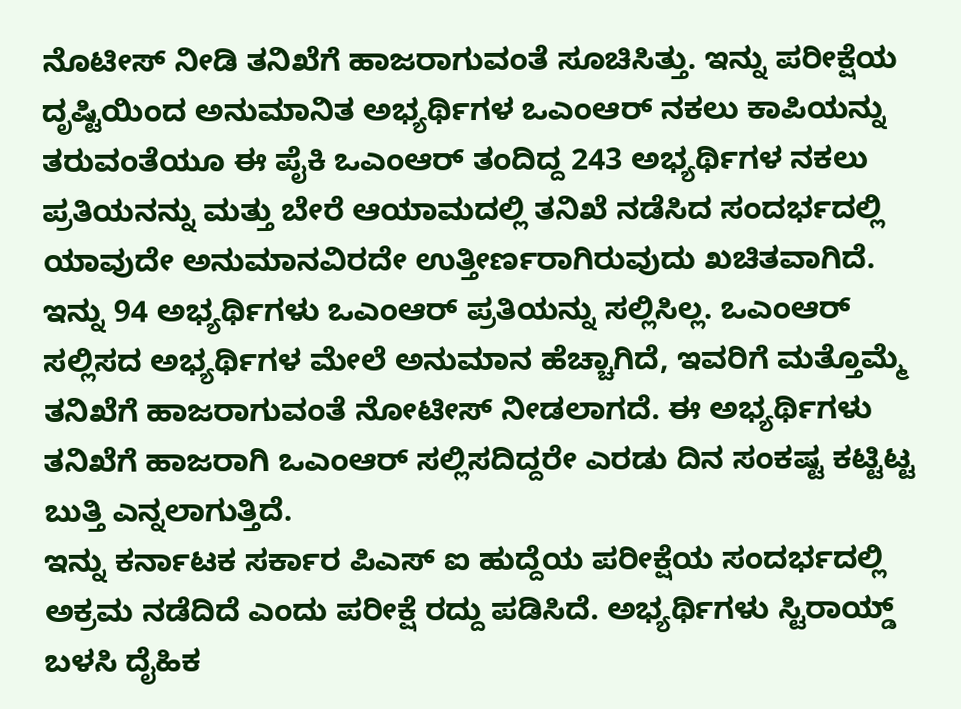ನೊಟೀಸ್ ನೀಡಿ ತನಿಖೆಗೆ ಹಾಜರಾಗುವಂತೆ ಸೂಚಿಸಿತ್ತು. ಇನ್ನು ಪರೀಕ್ಷೆಯ ದೃಷ್ಟಿಯಿಂದ ಅನುಮಾನಿತ ಅಭ್ಯರ್ಥಿಗಳ ಒಎಂಆರ್ ನಕಲು ಕಾಪಿಯನ್ನು ತರುವಂತೆಯೂ ಈ ಪೈಕಿ ಒಎಂಆರ್ ತಂದಿದ್ದ 243 ಅಭ್ಯರ್ಥಿಗಳ ನಕಲು ಪ್ರತಿಯನನ್ನು ಮತ್ತು ಬೇರೆ ಆಯಾಮದಲ್ಲಿ ತನಿಖೆ ನಡೆಸಿದ ಸಂದರ್ಭದಲ್ಲಿ ಯಾವುದೇ ಅನುಮಾನವಿರದೇ ಉತ್ತೀರ್ಣರಾಗಿರುವುದು ಖಚಿತವಾಗಿದೆ.
ಇನ್ನು 94 ಅಭ್ಯರ್ಥಿಗಳು ಒಎಂಆರ್ ಪ್ರತಿಯನ್ನು ಸಲ್ಲಿಸಿಲ್ಲ. ಒಎಂಆರ್ ಸಲ್ಲಿಸದ ಅಭ್ಯರ್ಥಿಗಳ ಮೇಲೆ ಅನುಮಾನ ಹೆಚ್ಚಾಗಿದೆ, ಇವರಿಗೆ ಮತ್ತೊಮ್ಮೆ ತನಿಖೆಗೆ ಹಾಜರಾಗುವಂತೆ ನೋಟೀಸ್ ನೀಡಲಾಗದೆ. ಈ ಅಭ್ಯರ್ಥಿಗಳು ತನಿಖೆಗೆ ಹಾಜರಾಗಿ ಒಎಂಆರ್ ಸಲ್ಲಿಸದಿದ್ದರೇ ಎರಡು ದಿನ ಸಂಕಷ್ಟ ಕಟ್ಟಿಟ್ಟ ಬುತ್ತಿ ಎನ್ನಲಾಗುತ್ತಿದೆ.
ಇನ್ನು ಕರ್ನಾಟಕ ಸರ್ಕಾರ ಪಿಎಸ್ ಐ ಹುದ್ದೆಯ ಪರೀಕ್ಷೆಯ ಸಂದರ್ಭದಲ್ಲಿ ಅಕ್ರಮ ನಡೆದಿದೆ ಎಂದು ಪರೀಕ್ಷೆ ರದ್ದು ಪಡಿಸಿದೆ. ಅಭ್ಯರ್ಥಿಗಳು ಸ್ಟಿರಾಯ್ಡ್ ಬಳಸಿ ದೈಹಿಕ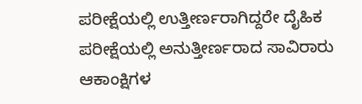ಪರೀಕ್ಷೆಯಲ್ಲಿ ಉತ್ತೀರ್ಣರಾಗಿದ್ದರೇ ದೈಹಿಕ ಪರೀಕ್ಷೆಯಲ್ಲಿ ಅನುತ್ತೀರ್ಣರಾದ ಸಾವಿರಾರು ಆಕಾಂಕ್ಷಿಗಳ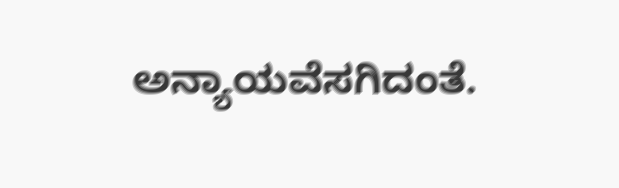ಅನ್ಯಾಯವೆಸಗಿದಂತೆ.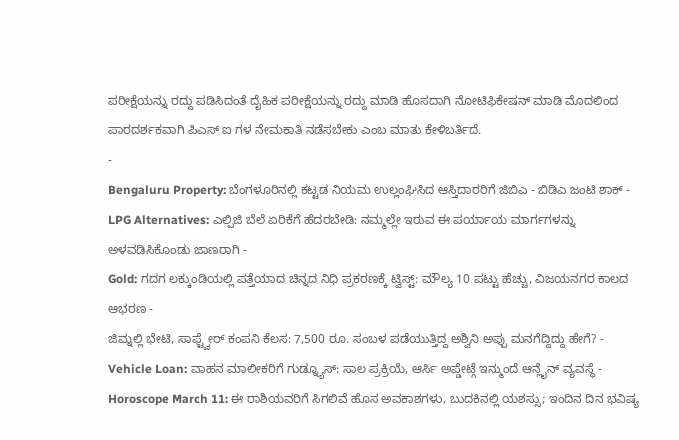ಪರೀಕ್ಷೆಯನ್ನು ರದ್ದು ಪಡಿಸಿದಂತೆ ದೈಹಿಕ ಪರೀಕ್ಷೆಯನ್ನು ರದ್ದು ಮಾಡಿ ಹೊಸದಾಗಿ ನೋಟಿಫಿಕೇಷನ್ ಮಾಡಿ ಮೊದಲಿಂದ ಪಾರದರ್ಶಕವಾಗಿ ಪಿಎಸ್ ಐ ಗಳ ನೇಮಕಾತಿ ನಡೆಸಬೇಕು ಎಂಬ ಮಾತು ಕೇಳಿಬರ್ತಿದೆ.
-
Bengaluru Property: ಬೆಂಗಳೂರಿನಲ್ಲಿ ಕಟ್ಟಡ ನಿಯಮ ಉಲ್ಲಂಘಿಸಿದ ಆಸ್ತಿದಾರರಿಗೆ ಜಿಬಿಎ - ಬಿಡಿಎ ಜಂಟಿ ಶಾಕ್ -
LPG Alternatives: ಎಲ್ಪಿಜಿ ಬೆಲೆ ಏರಿಕೆಗೆ ಹೆದರಬೇಡಿ: ನಮ್ಮಲ್ಲೇ ಇರುವ ಈ ಪರ್ಯಾಯ ಮಾರ್ಗಗಳನ್ನು ಅಳವಡಿಸಿಕೊಂಡು ಜಾಣರಾಗಿ -
Gold: ಗದಗ ಲಕ್ಕುಂಡಿಯಲ್ಲಿ ಪತ್ತೆಯಾದ ಚಿನ್ನದ ನಿಧಿ ಪ್ರಕರಣಕ್ಕೆ ಟ್ವಿಸ್ಟ್: ಮೌಲ್ಯ 10 ಪಟ್ಟು ಹೆಚ್ಚು, ವಿಜಯನಗರ ಕಾಲದ ಆಭರಣ -
ಜಿಮ್ನಲ್ಲಿ ಭೇಟಿ, ಸಾಫ್ಟ್ವೇರ್ ಕಂಪನಿ ಕೆಲಸ: 7,500 ರೂ. ಸಂಬಳ ಪಡೆಯುತ್ತಿದ್ದ ಅಶ್ವಿನಿ ಅಪ್ಪು ಮನಗೆದ್ದಿದ್ದು ಹೇಗೆ? -
Vehicle Loan: ವಾಹನ ಮಾಲೀಕರಿಗೆ ಗುಡ್ನ್ಯೂಸ್: ಸಾಲ ಪ್ರಕ್ರಿಯೆ, ಆರ್ಸಿ ಅಪ್ಡೇಟ್ಗೆ ಇನ್ಮುಂದೆ ಆನ್ಲೈನ್ ವ್ಯವಸ್ಥೆ -
Horoscope March 11: ಈ ರಾಶಿಯವರಿಗೆ ಸಿಗಲಿವೆ ಹೊಸ ಅವಕಾಶಗಳು, ಬುದಕಿನಲ್ಲಿ ಯಶಸ್ಸು; ಇಂದಿನ ದಿನ ಭವಿಷ್ಯ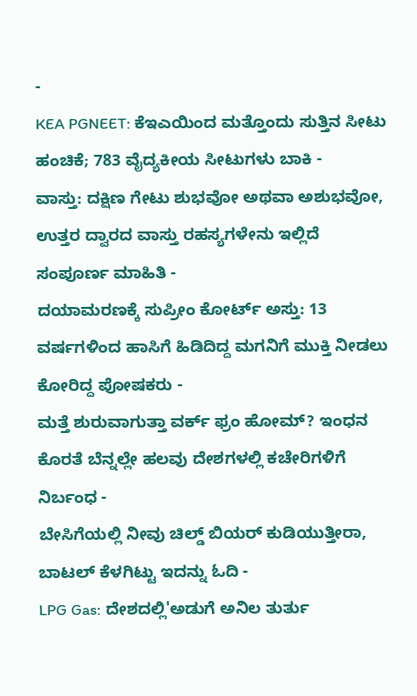-
KEA PGNEET: ಕೆಇಎಯಿಂದ ಮತ್ತೊಂದು ಸುತ್ತಿನ ಸೀಟು ಹಂಚಿಕೆ; 783 ವೈದ್ಯಕೀಯ ಸೀಟುಗಳು ಬಾಕಿ -
ವಾಸ್ತು: ದಕ್ಷಿಣ ಗೇಟು ಶುಭವೋ ಅಥವಾ ಅಶುಭವೋ, ಉತ್ತರ ದ್ವಾರದ ವಾಸ್ತು ರಹಸ್ಯಗಳೇನು ಇಲ್ಲಿದೆ ಸಂಪೂರ್ಣ ಮಾಹಿತಿ -
ದಯಾಮರಣಕ್ಕೆ ಸುಪ್ರೀಂ ಕೋರ್ಟ್ ಅಸ್ತು: 13 ವರ್ಷಗಳಿಂದ ಹಾಸಿಗೆ ಹಿಡಿದಿದ್ದ ಮಗನಿಗೆ ಮುಕ್ತಿ ನೀಡಲು ಕೋರಿದ್ದ ಪೋಷಕರು -
ಮತ್ತೆ ಶುರುವಾಗುತ್ತಾ ವರ್ಕ್ ಫ್ರಂ ಹೋಮ್? ಇಂಧನ ಕೊರತೆ ಬೆನ್ನಲ್ಲೇ ಹಲವು ದೇಶಗಳಲ್ಲಿ ಕಚೇರಿಗಳಿಗೆ ನಿರ್ಬಂಧ -
ಬೇಸಿಗೆಯಲ್ಲಿ ನೀವು ಚಿಲ್ಡ್ ಬಿಯರ್ ಕುಡಿಯುತ್ತೀರಾ, ಬಾಟಲ್ ಕೆಳಗಿಟ್ಟು ಇದನ್ನು ಓದಿ -
LPG Gas: ದೇಶದಲ್ಲಿ'ಅಡುಗೆ ಅನಿಲ ತುರ್ತು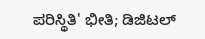ಪರಿಸ್ಥಿತಿ' ಭೀತಿ; ಡಿಜಿಟಲ್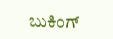ಬುಕಿಂಗ್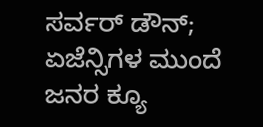ಸರ್ವರ್ ಡೌನ್; ಏಜೆನ್ಸಿಗಳ ಮುಂದೆ ಜನರ ಕ್ಯೂ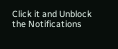Click it and Unblock the Notifications